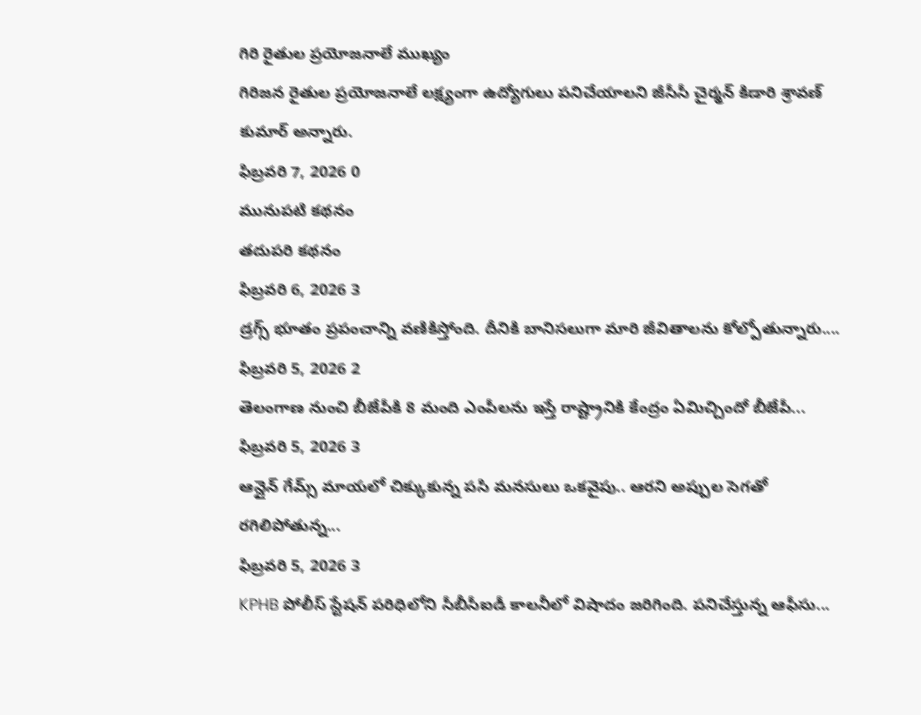గిరి రైతుల ప్రయోజనాలే ముఖ్యం
గిరిజన రైతుల ప్రయోజనాలే లక్ష్యంగా ఉద్యోగులు పనిచేయాలని జీసీసీ చైర్మన్ కిడారి శ్రావణ్ కుమార్ అన్నారు.
ఫిబ్రవరి 7, 2026 0
మునుపటి కథనం
తదుపరి కథనం
ఫిబ్రవరి 6, 2026 3
డ్రగ్స్ భూతం ప్రపంచాన్ని వణికిస్తోంది. దీనికి బానిసలుగా మారి జీవితాలను కోల్పోతున్నారు....
ఫిబ్రవరి 5, 2026 2
తెలంగాణ నుంచి బీజేపీకి 8 మంది ఎంపీలను ఇస్తే రాష్ట్రానికి కేంద్రం ఏమిచ్చిందో బీజేపీ...
ఫిబ్రవరి 5, 2026 3
ఆన్లైన్ గేమ్స్ మాయలో చిక్కుకున్న పసి మనసులు ఒకవైపు.. ఆరని అప్పుల సెగతో రగిలిపోతున్న...
ఫిబ్రవరి 5, 2026 3
KPHB పోలీస్ స్టేషన్ పరిధిలోని సీబీసీఐడీ కాలనీలో విషాదం జరిగింది. పనిచేస్తున్న ఆఫీసు...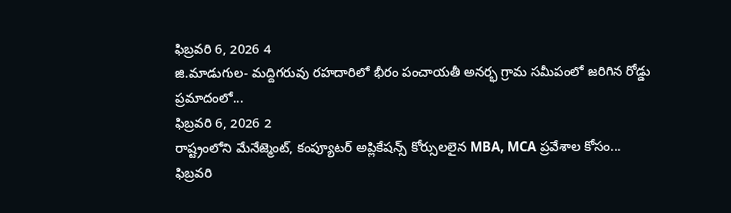ఫిబ్రవరి 6, 2026 4
జి.మాడుగుల- మద్దిగరువు రహదారిలో భీరం పంచాయతీ అనర్భ గ్రామ సమీపంలో జరిగిన రోడ్డు ప్రమాదంలో...
ఫిబ్రవరి 6, 2026 2
రాష్ట్రంలోని మేనేజ్మెంట్, కంప్యూటర్ అప్లికేషన్స్ కోర్సులలైన MBA, MCA ప్రవేశాల కోసం...
ఫిబ్రవరి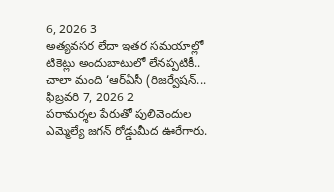6, 2026 3
అత్యవసర లేదా ఇతర సమయాల్లో టికెట్లు అందుబాటులో లేనప్పటికీ.. చాలా మంది ‘ఆర్ఏసీ (రిజర్వేషన్...
ఫిబ్రవరి 7, 2026 2
పరామర్శల పేరుతో పులివెందుల ఎమ్మెల్యే జగన్ రోడ్డుమీద ఊరేగారు.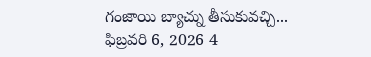గంజాయి బ్యాచ్ను తీసుకువచ్చి...
ఫిబ్రవరి 6, 2026 4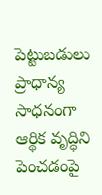పెట్టుబడులు ప్రాధాన్య సాధనంగా ఆర్థిక వృద్ధిని పెంచడంపై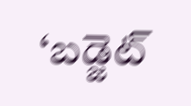‘బడ్జెట్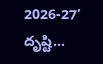2026-27’ దృష్టి...